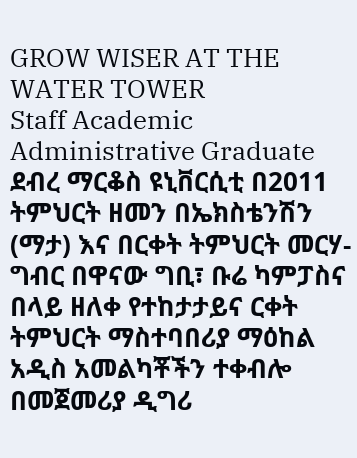GROW WISER AT THE WATER TOWER
Staff Academic Administrative Graduate
ደብረ ማርቆስ ዩኒቨርሲቲ በ2011 ትምህርት ዘመን በኤክስቴንሽን (ማታ) እና በርቀት ትምህርት መርሃ-ግብር በዋናው ግቢ፣ ቡሬ ካምፓስና በላይ ዘለቀ የተከታታይና ርቀት ትምህርት ማስተባበሪያ ማዕከል አዲስ አመልካቾችን ተቀብሎ በመጀመሪያ ዲግሪ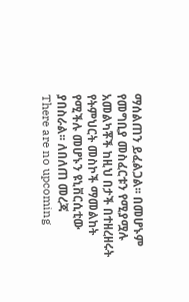ማሰልጠን ይፈልጋል፡፡ በመሆኑም የመግቢያ መስፈርቱን የሚያሟሉ አመልካቾች ከዚህ በታች በተዘረዘሩት የትምህርት መስኮች ማመልከት የሚችሉ መሆኑን ዩኒቨርሲቲው ያበስራል፡፡ ለበለጠ መረጃ
There are no upcoming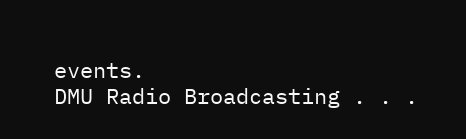events.
DMU Radio Broadcasting . . .